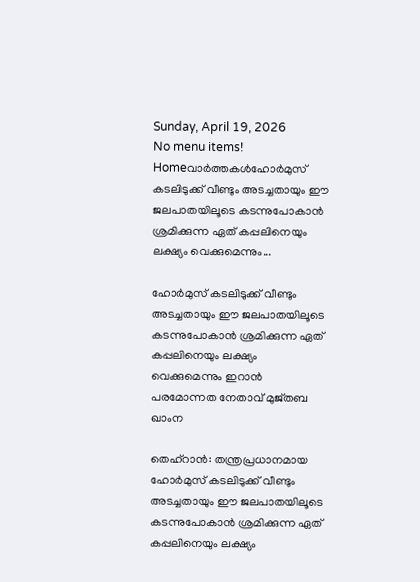Sunday, April 19, 2026
No menu items!
Homeവാർത്തകൾഹോർമുസ് കടലിടുക്ക് വീണ്ടും അടച്ചതായും ഈ ജലപാതയിലൂടെ കടന്നുപോകാൻ ശ്രമിക്കുന്ന ഏത് കപ്പലിനെയും ലക്ഷ്യം വെക്കുമെന്നും...

ഹോർമുസ് കടലിടുക്ക് വീണ്ടും അടച്ചതായും ഈ ജലപാതയിലൂടെ കടന്നുപോകാൻ ശ്രമിക്കുന്ന ഏത് കപ്പലിനെയും ലക്ഷ്യം വെക്കുമെന്നും ഇറാൻ പരമോന്നത നേതാവ് മുജ്തബ ഖാംന

തെഹ്‌റാൻ: തന്ത്രപ്രധാനമായ ഹോർമുസ് കടലിടുക്ക് വീണ്ടും അടച്ചതായും ഈ ജലപാതയിലൂടെ കടന്നുപോകാൻ ശ്രമിക്കുന്ന ഏത് കപ്പലിനെയും ലക്ഷ്യം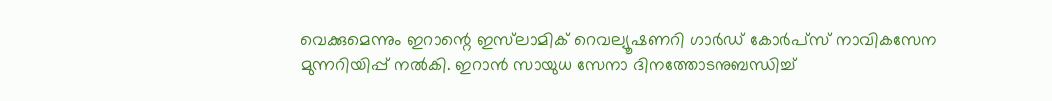വെക്കുമെന്നും ഇറാന്റെ ഇസ്‌ലാമിക് റെവല്യൂഷണറി ഗാർഡ് കോർപ്സ് നാവികസേന മുന്നറിയിപ്പ് നൽകി. ഇറാൻ സായുധ സേനാ ദിനത്തോടനുബന്ധിച്ച്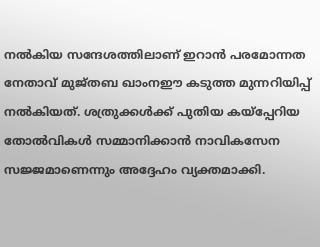നൽകിയ സന്ദേശത്തിലാണ് ഇറാൻ പരമോന്നത നേതാവ് മുജ്തബ ഖാംനഈ കടുത്ത മുന്നറിയിപ്പ് നൽകിയത്. ശത്രുക്കൾക്ക് പുതിയ കയ്പ്പേറിയ തോൽവികൾ സമ്മാനിക്കാൻ നാവികസേന സജ്ജമാണെന്നും അദ്ദേഹം വ്യക്തമാക്കി.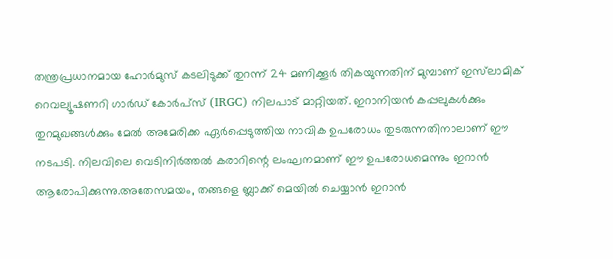തന്ത്രപ്രധാനമായ ഹോർമുസ് കടലിടുക്ക് തുറന്ന് 24 മണിക്കൂർ തികയുന്നതിന് മുമ്പാണ് ഇസ്‌ലാമിക് റെവല്യൂഷണറി ഗാർഡ് കോർപ്സ് (IRGC) നിലപാട് മാറ്റിയത്. ഇറാനിയൻ കപ്പലുകൾക്കും തുറമുഖങ്ങൾക്കും മേൽ അമേരിക്ക ഏർപ്പെടുത്തിയ നാവിക ഉപരോധം തുടരുന്നതിനാലാണ് ഈ നടപടി. നിലവിലെ വെടിനിർത്തൽ കരാറിന്റെ ലംഘനമാണ് ഈ ഉപരോധമെന്നും ഇറാൻ ആരോപിക്കുന്നു.അതേസമയം, തങ്ങളെ ബ്ലാക്ക് മെയിൽ ചെയ്യാൻ ഇറാൻ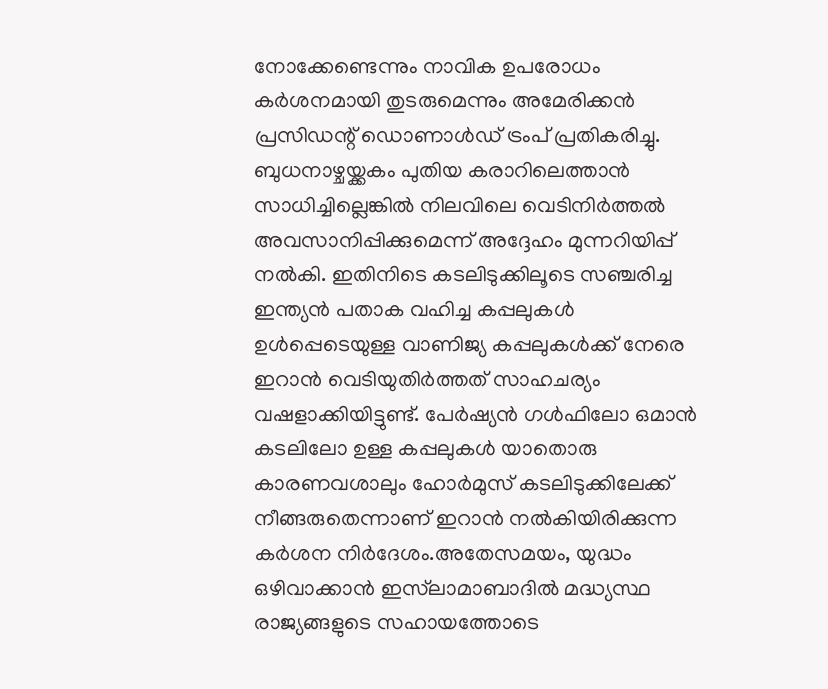നോക്കേണ്ടെന്നും നാവിക ഉപരോധം കർശനമായി തുടരുമെന്നും അമേരിക്കൻ പ്രസിഡന്റ് ഡൊണാൾഡ് ട്രംപ് പ്രതികരിച്ചു. ബുധനാഴ്ചയ്ക്കകം പുതിയ കരാറിലെത്താൻ സാധിച്ചില്ലെങ്കിൽ നിലവിലെ വെടിനിർത്തൽ അവസാനിപ്പിക്കുമെന്ന് അദ്ദേഹം മുന്നറിയിപ്പ് നൽകി. ഇതിനിടെ കടലിടുക്കിലൂടെ സഞ്ചരിച്ച ഇന്ത്യൻ പതാക വഹിച്ച കപ്പലുകൾ ഉൾപ്പെടെയുള്ള വാണിജ്യ കപ്പലുകൾക്ക് നേരെ ഇറാൻ വെടിയുതിർത്തത് സാഹചര്യം വഷളാക്കിയിട്ടുണ്ട്. പേർഷ്യൻ ഗൾഫിലോ ഒമാൻ കടലിലോ ഉള്ള കപ്പലുകൾ യാതൊരു കാരണവശാലും ഹോർമുസ് കടലിടുക്കിലേക്ക് നീങ്ങരുതെന്നാണ് ഇറാൻ നൽകിയിരിക്കുന്ന കർശന നിർദേശം.അതേസമയം, യുദ്ധം ഒഴിവാക്കാൻ ഇസ്‌ലാമാബാദിൽ മദ്ധ്യസ്ഥ രാജ്യങ്ങളുടെ സഹായത്തോടെ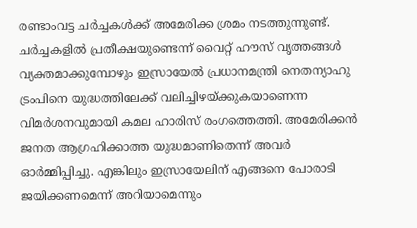രണ്ടാംവട്ട ചർച്ചകൾക്ക് അമേരിക്ക ശ്രമം നടത്തുന്നുണ്ട്. ചർച്ചകളിൽ പ്രതീക്ഷയുണ്ടെന്ന് വൈറ്റ് ഹൗസ് വൃത്തങ്ങൾ വ്യക്തമാക്കുമ്പോഴും ഇസ്രായേൽ പ്രധാനമന്ത്രി നെതന്യാഹു ട്രംപിനെ യുദ്ധത്തിലേക്ക് വലിച്ചിഴയ്ക്കുകയാണെന്ന വിമർശനവുമായി കമല ഹാരിസ് രംഗത്തെത്തി. അമേരിക്കൻ ജനത ആഗ്രഹിക്കാത്ത യുദ്ധമാണിതെന്ന് അവർ ഓർമ്മിപ്പിച്ചു. എങ്കിലും ഇസ്രായേലിന് എങ്ങനെ പോരാടി ജയിക്കണമെന്ന് അറിയാമെന്നും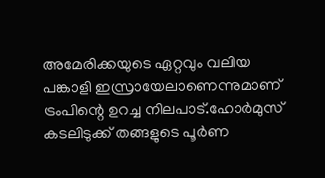അമേരിക്കയുടെ ഏറ്റവും വലിയ പങ്കാളി ഇസ്രായേലാണെന്നുമാണ് ട്രംപിന്റെ ഉറച്ച നിലപാട്.ഹോർമുസ് കടലിടുക്ക് തങ്ങളുടെ പൂർണ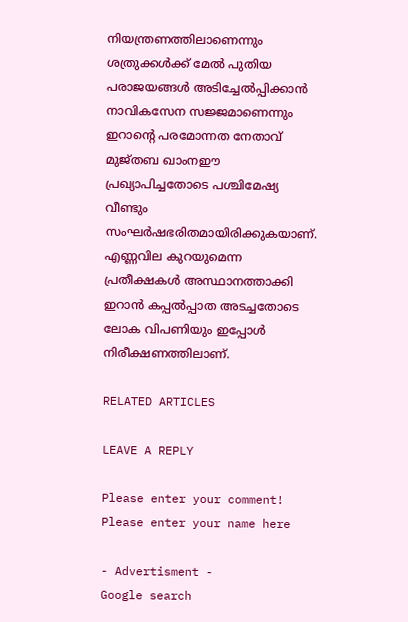നിയന്ത്രണത്തിലാണെന്നും ശത്രുക്കൾക്ക് മേൽ പുതിയ പരാജയങ്ങൾ അടിച്ചേൽപ്പിക്കാൻ നാവികസേന സജ്ജമാണെന്നും ഇറാന്റെ പരമോന്നത നേതാവ് മുജ്തബ ഖാംനഈ പ്രഖ്യാപിച്ചതോടെ പശ്ചിമേഷ്യ വീണ്ടും സംഘർഷഭരിതമായിരിക്കുകയാണ്. എണ്ണവില കുറയുമെന്ന പ്രതീക്ഷകൾ അസ്ഥാനത്താക്കി ഇറാൻ കപ്പൽപ്പാത അടച്ചതോടെ ലോക വിപണിയും ഇപ്പോൾ നിരീക്ഷണത്തിലാണ്.

RELATED ARTICLES

LEAVE A REPLY

Please enter your comment!
Please enter your name here

- Advertisment -
Google search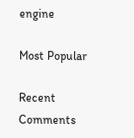engine

Most Popular

Recent Comments